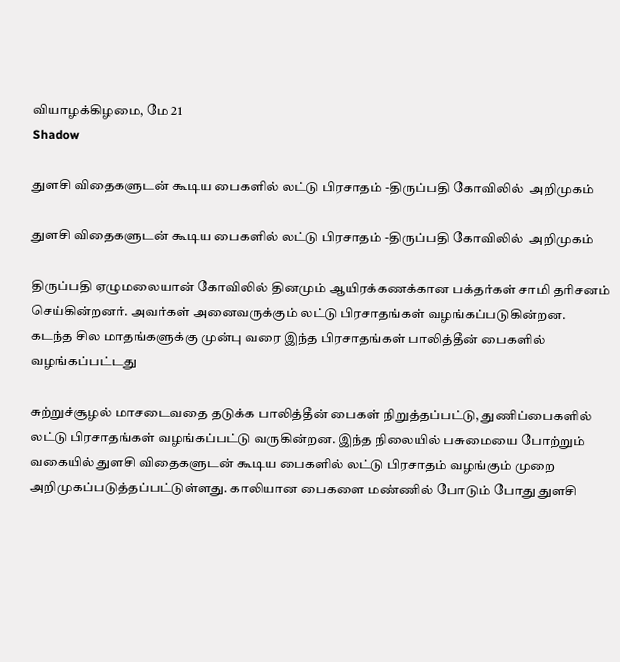வியாழக்கிழமை, மே 21
Shadow

துளசி விதைகளுடன் கூடிய பைகளில் லட்டு பிரசாதம் -திருப்பதி கோவிலில்  அறிமுகம்

துளசி விதைகளுடன் கூடிய பைகளில் லட்டு பிரசாதம் -திருப்பதி கோவிலில்  அறிமுகம்

திருப்பதி ஏழுமலையான் கோவிலில் தினமும் ஆயிரக்கணக்கான பக்தர்கள் சாமி தரிசனம் செய்கின்றனர். அவர்கள் அனைவருக்கும் லட்டு பிரசாதங்கள் வழங்கப்படுகின்றன.  கடந்த சில மாதங்களுக்கு முன்பு வரை இந்த பிரசாதங்கள் பாலித்தீன் பைகளில் வழங்கப்பட்டது

சுற்றுச்சூழல் மாசடைவதை தடுக்க பாலித்தீன் பைகள் நிறுத்தப்பட்டு, துணிப்பைகளில் லட்டு பிரசாதங்கள் வழங்கப்பட்டு வருகின்றன. இந்த நிலையில் பசுமையை போற்றும் வகையில் துளசி விதைகளுடன் கூடிய பைகளில் லட்டு பிரசாதம் வழங்கும் முறை அறிமுகப்படுத்தப்பட்டுள்ளது. காலியான பைகளை மண்ணில் போடும் போது துளசி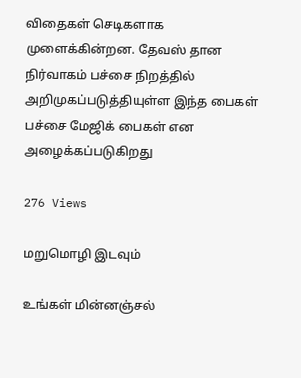விதைகள் செடிகளாக முளைக்கின்றன. தேவஸ் தான நிர்வாகம் பச்சை நிறத்தில் அறிமுகப்படுத்தியுள்ள இந்த பைகள் பச்சை மேஜிக் பைகள் என அழைக்கப்படுகிறது

276 Views

மறுமொழி இடவும்

உங்கள் மின்னஞ்சல்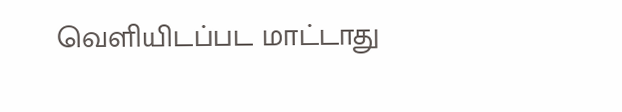வெளியிடப்பட மாட்டாது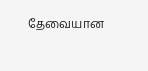தேவையான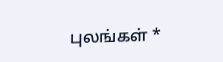புலங்கள் *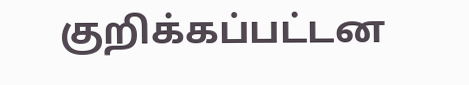குறிக்கப்பட்டன